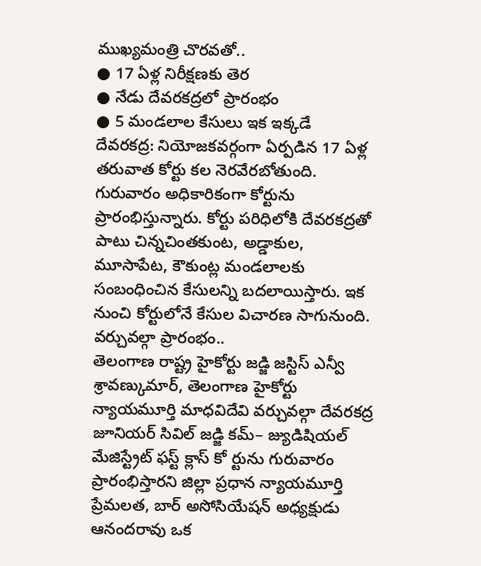ముఖ్యమంత్రి చొరవతో..
● 17 ఏళ్ల నిరీక్షణకు తెర
● నేడు దేవరకద్రలో ప్రారంభం
● 5 మండలాల కేసులు ఇక ఇక్కడే
దేవరకద్ర: నియోజకవర్గంగా ఏర్పడిన 17 ఏళ్ల తరువాత కోర్టు కల నెరవేరబోతుంది. గురువారం అధికారికంగా కోర్టును ప్రారంభిస్తున్నారు. కోర్టు పరిధిలోకి దేవరకద్రతో పాటు చిన్నచింతకుంట, అడ్డాకుల, మూసాపేట, కౌకుంట్ల మండలాలకు సంబంధించిన కేసులన్ని బదలాయిస్తారు. ఇక నుంచి కోర్టులోనే కేసుల విచారణ సాగునుంది.
వర్చువల్గా ప్రారంభం..
తెలంగాణ రాష్ట్ర హైకోర్టు జడ్జి జస్టిస్ ఎన్వీ శ్రావణ్కుమార్, తెలంగాణ హైకోర్టు న్యాయమూర్తి మాధవిదేవి వర్చువల్గా దేవరకద్ర జూనియర్ సివిల్ జడ్జి కమ్– జ్యుడిషియల్ మేజిస్ట్రేట్ ఫస్ట్ క్లాస్ కో ర్టును గురువారం ప్రారంభిస్తారని జిల్లా ప్రధాన న్యాయమూర్తి ప్రేమలత, బార్ అసోసియేషన్ అధ్యక్షుడు ఆనందరావు ఒక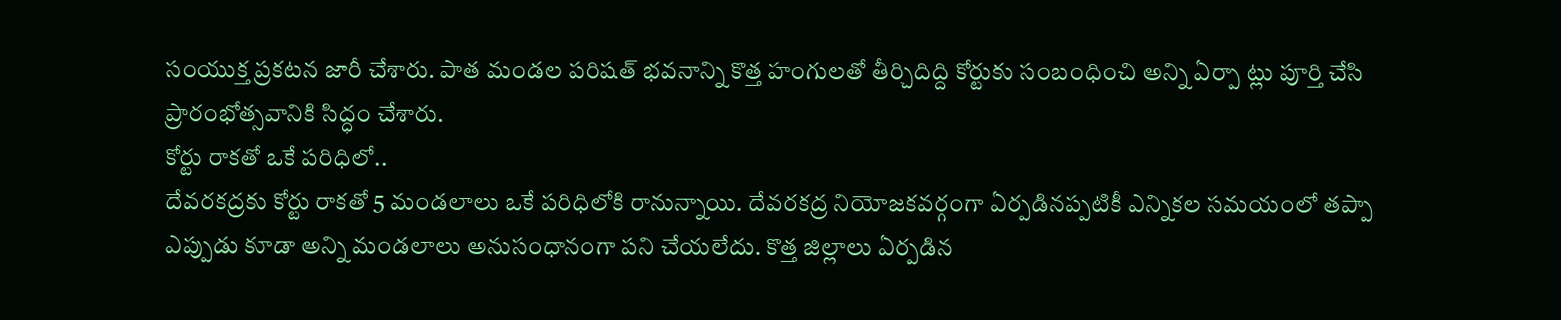సంయుక్త ప్రకటన జారీ చేశారు. పాత మండల పరిషత్ భవనాన్ని కొత్త హంగులతో తీర్చిదిద్ది కోర్టుకు సంబంధించి అన్ని ఏర్పా ట్లు పూర్తి చేసి ప్రారంభోత్సవానికి సిద్ధం చేశారు.
కోర్టు రాకతో ఒకే పరిధిలో..
దేవరకద్రకు కోర్టు రాకతో 5 మండలాలు ఒకే పరిధిలోకి రానున్నాయి. దేవరకద్ర నియోజకవర్గంగా ఏర్పడినప్పటికీ ఎన్నికల సమయంలో తప్పా ఎప్పుడు కూడా అన్ని మండలాలు అనుసంధానంగా పని చేయలేదు. కొత్త జిల్లాలు ఏర్పడిన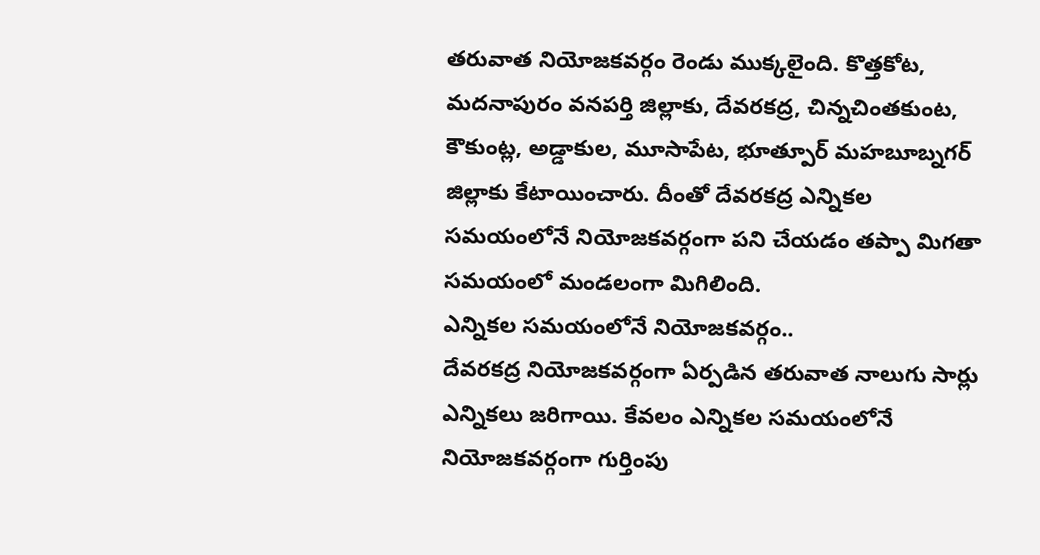తరువాత నియోజకవర్గం రెండు ముక్కలైంది. కొత్తకోట, మదనాపురం వనపర్తి జిల్లాకు, దేవరకద్ర, చిన్నచింతకుంట, కౌకుంట్ల, అడ్డాకుల, మూసాపేట, భూత్పూర్ మహబూబ్నగర్ జిల్లాకు కేటాయించారు. దీంతో దేవరకద్ర ఎన్నికల సమయంలోనే నియోజకవర్గంగా పని చేయడం తప్పా మిగతా సమయంలో మండలంగా మిగిలింది.
ఎన్నికల సమయంలోనే నియోజకవర్గం..
దేవరకద్ర నియోజకవర్గంగా ఏర్పడిన తరువాత నాలుగు సార్లు ఎన్నికలు జరిగాయి. కేవలం ఎన్నికల సమయంలోనే నియోజకవర్గంగా గుర్తింపు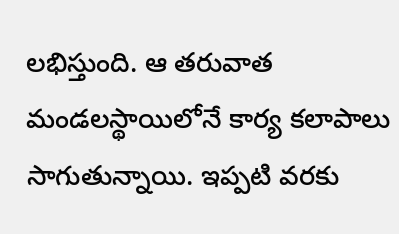లభిస్తుంది. ఆ తరువాత మండలస్థాయిలోనే కార్య కలాపాలు సాగుతున్నాయి. ఇప్పటి వరకు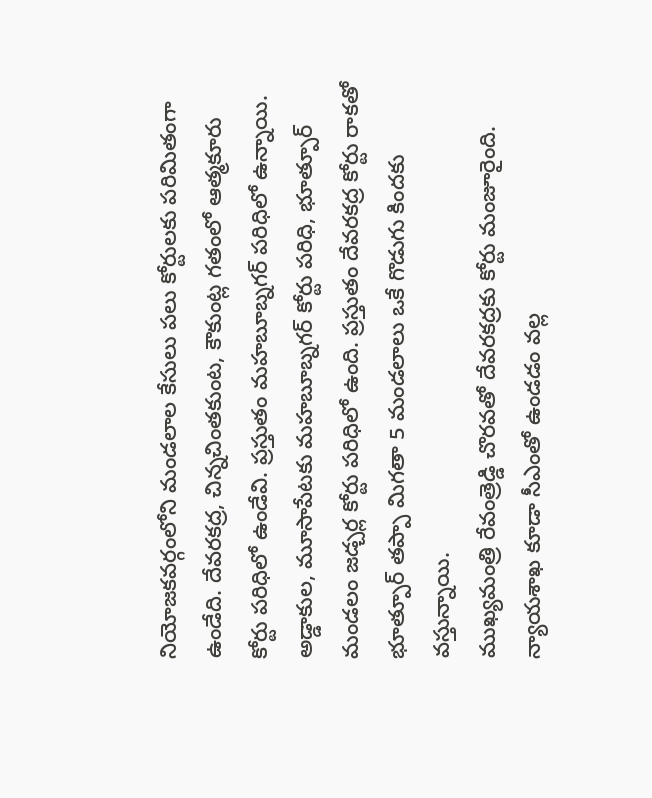నియోజకవర్గంలోని మండలాల కేసులు పలు కోర్టులకు పరిమితంగా ఉండేది. దేవరకద్ర, చిన్నచింతకుంట, కౌకుంట్ల గతంలో ఆత్మకూరు కోర్టు పరిధిలో ఉండేవి. ప్రస్తుతం మహబూబ్నగర్ పరిధిలో ఉన్నాయి. అడ్డాకుల, మూసాపేటకు మహబూబ్నగర్ కోర్టు పరిధి, భూత్పూర్ మండలం జడ్చర్ల కోర్టు పరిధిలో ఉంది. ప్రస్తుతం దేవరకద్ర కోర్టు రాకతో భూత్పూర్ తప్పా మిగతా 5 మండలాలు ఒకే గొడుగు కిందకు వస్తున్నాయి.
ముఖ్యమంత్రి రేవంత్రెడ్డి చొరవతో దేవరకద్రకు కోర్టు మంజూరైంది. న్యాయశాఖ కూడా సీఎంతో ఉండడం వల్ల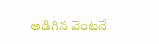అడిగిన వెంటనే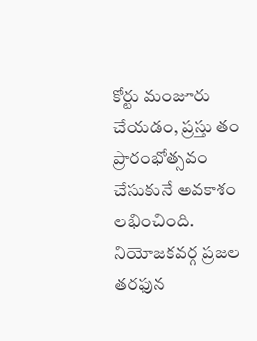కోర్టు మంజూరు చేయడం, ప్రస్తు తం ప్రారంభోత్సవం చేసుకునే అవకాశం లభించింది. నియోజకవర్గ ప్రజల తరఫున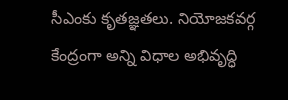సీఎంకు కృతజ్ఞతలు. నియోజకవర్గ కేంద్రంగా అన్ని విధాల అభివృద్ధి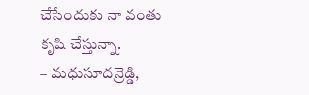చేసేందుకు నా వంతు కృషి చేస్తున్నా.
– మధుసూదన్రెడ్డి,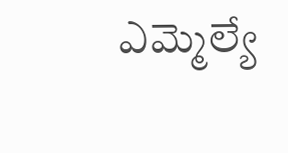ఎమ్మెల్యే